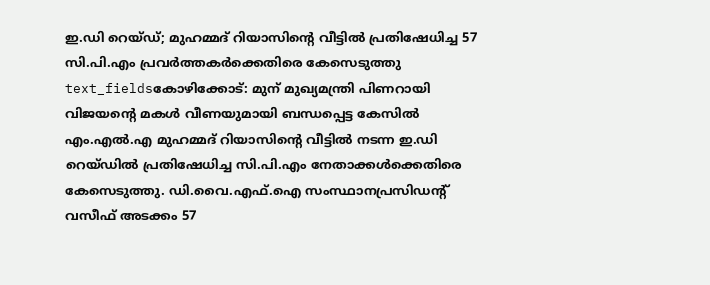ഇ.ഡി റെയ്ഡ്; മുഹമ്മദ് റിയാസിന്റെ വീട്ടിൽ പ്രതിഷേധിച്ച 57 സി.പി.എം പ്രവർത്തകർക്കെതിരെ കേസെടുത്തു
text_fieldsകോഴിക്കോട്: മുന് മുഖ്യമന്ത്രി പിണറായി വിജയന്റെ മകൾ വീണയുമായി ബന്ധപ്പെട്ട കേസിൽ എം.എൽ.എ മുഹമ്മദ് റിയാസിന്റെ വീട്ടിൽ നടന്ന ഇ.ഡി റെയ്ഡിൽ പ്രതിഷേധിച്ച സി.പി.എം നേതാക്കൾക്കെതിരെ കേസെടുത്തു. ഡി.വൈ.എഫ്.ഐ സംസ്ഥാനപ്രസിഡന്റ് വസീഫ് അടക്കം 57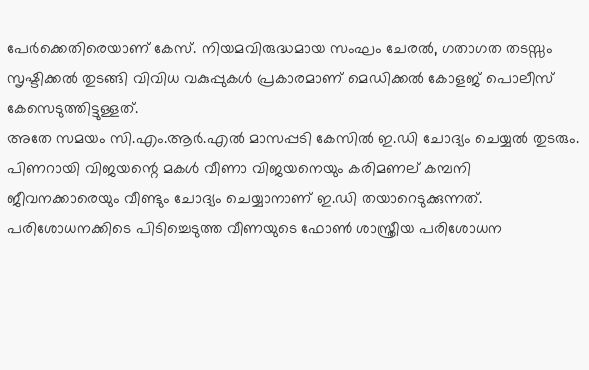പേർക്കെതിരെയാണ് കേസ്. നിയമവിരുദ്ധമായ സംഘം ചേരൽ, ഗതാഗത തടസ്സം സൃഷ്ടിക്കൽ തുടങ്ങി വിവിധ വകുപ്പുകൾ പ്രകാരമാണ് മെഡിക്കൽ കോളജ് പൊലീസ് കേസെടുത്തിട്ടുള്ളത്.
അതേ സമയം സി.എം.ആർ.എൽ മാസപ്പടി കേസിൽ ഇ.ഡി ചോദ്യം ചെയ്യൽ തുടരും. പിണറായി വിജയന്റെ മകൾ വീണാ വിജയനെയും കരിമണല് കമ്പനി ജീവനക്കാരെയും വീണ്ടും ചോദ്യം ചെയ്യാനാണ് ഇ.ഡി തയാറെടുക്കുന്നത്. പരിശോധനക്കിടെ പിടിച്ചെടുത്ത വീണയുടെ ഫോൺ ശാസ്ത്രീയ പരിശോധന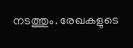നടത്തും. രേഖകളുടെ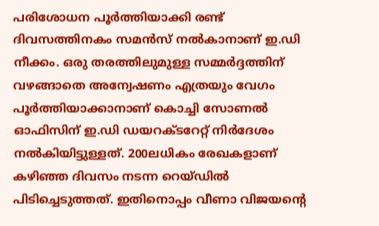പരിശോധന പൂർത്തിയാക്കി രണ്ട് ദിവസത്തിനകം സമൻസ് നൽകാനാണ് ഇ.ഡി നീക്കം. ഒരു തരത്തിലുമുള്ള സമ്മർദ്ദത്തിന് വഴങ്ങാതെ അന്വേഷണം എത്രയും വേഗം പൂർത്തിയാക്കാനാണ് കൊച്ചി സോണൽ ഓഫിസിന് ഇ.ഡി ഡയറക്ടറേറ്റ് നിർദേശം നൽകിയിട്ടുള്ളത്. 200ലധികം രേഖകളാണ് കഴിഞ്ഞ ദിവസം നടന്ന റെയ്ഡിൽ പിടിച്ചെടുത്തത്. ഇതിനൊപ്പം വീണാ വിജയന്റെ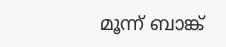മൂന്ന് ബാങ്ക്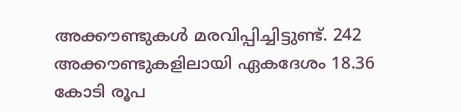അക്കൗണ്ടുകൾ മരവിപ്പിച്ചിട്ടുണ്ട്. 242 അക്കൗണ്ടുകളിലായി ഏകദേശം 18.36 കോടി രൂപ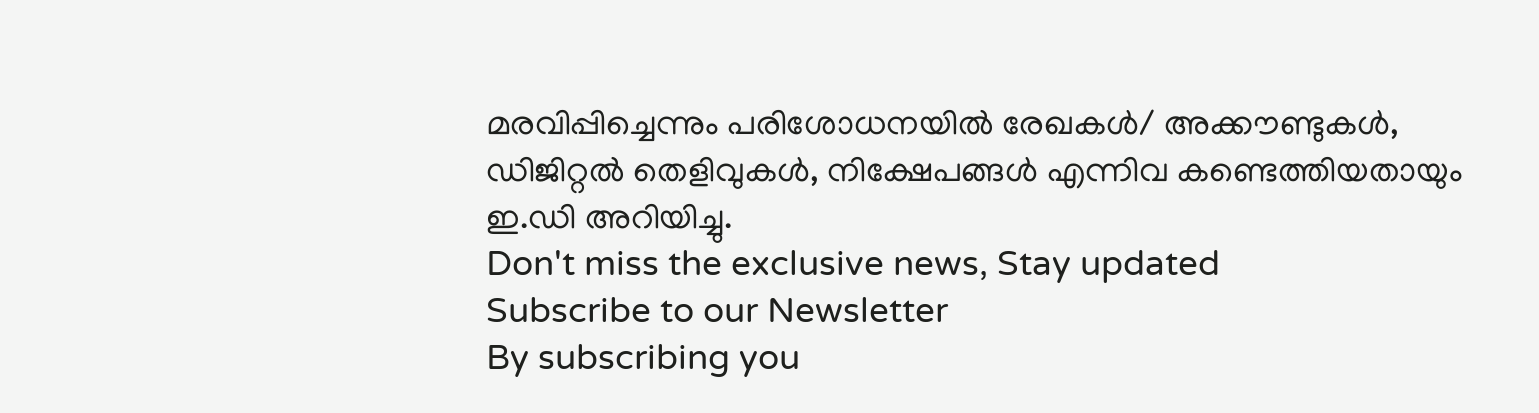മരവിപ്പിച്ചെന്നും പരിശോധനയിൽ രേഖകൾ/ അക്കൗണ്ടുകൾ, ഡിജിറ്റൽ തെളിവുകൾ, നിക്ഷേപങ്ങൾ എന്നിവ കണ്ടെത്തിയതായും ഇ.ഡി അറിയിച്ചു.
Don't miss the exclusive news, Stay updated
Subscribe to our Newsletter
By subscribing you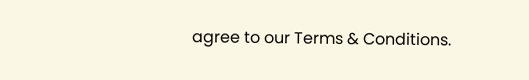agree to our Terms & Conditions.